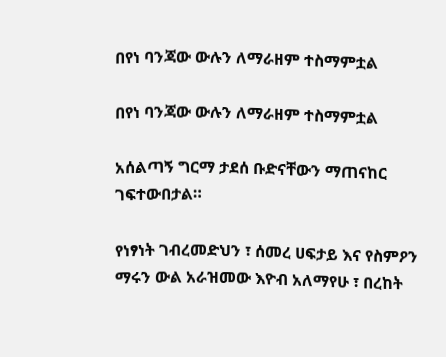በየነ ባንጃው ውሉን ለማራዘም ተስማምቷል

በየነ ባንጃው ውሉን ለማራዘም ተስማምቷል

አሰልጣኝ ግርማ ታደሰ ቡድናቸውን ማጠናከር ገፍተውበታል።

የነፃነት ገብረመድህን ፣ ሰመረ ሀፍታይ እና የስምዖን ማሩን ውል አራዝመው እዮብ አለማየሁ ፣ በረከት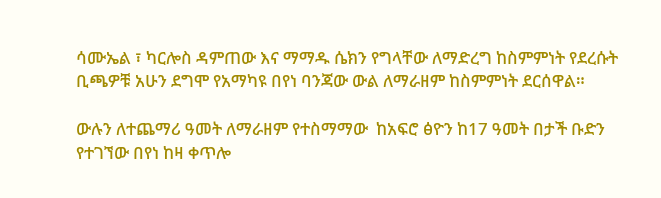ሳሙኤል ፣ ካርሎስ ዳምጠው እና ማማዱ ሴክን የግላቸው ለማድረግ ከስምምነት የደረሱት ቢጫዎቹ አሁን ደግሞ የአማካዩ በየነ ባንጃው ውል ለማራዘም ከስምምነት ደርሰዋል።

ውሉን ለተጨማሪ ዓመት ለማራዘም የተስማማው  ከአፍሮ ፅዮን ከ17 ዓመት በታች ቡድን የተገኘው በየነ ከዛ ቀጥሎ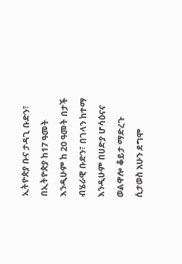ኢትዮጵያ ቡና ታዳጊ ቡድን፣ በኢትዮጵያ ከ17 ዓመት እንዲሁም ከ 20 ዓመት በታች ብሄራዊ ቡድን፣ በገላን ከተማ እንዲሁም በሀድያ ሆሳዕናና ወልዋሎ ቆይታ ማድረጉ ሲታወስ አሁን ደግሞ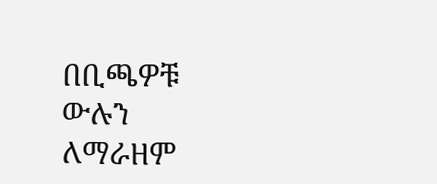በቢጫዎቹ ውሉን ለማራዘም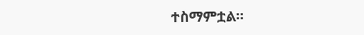ተስማምቷል።